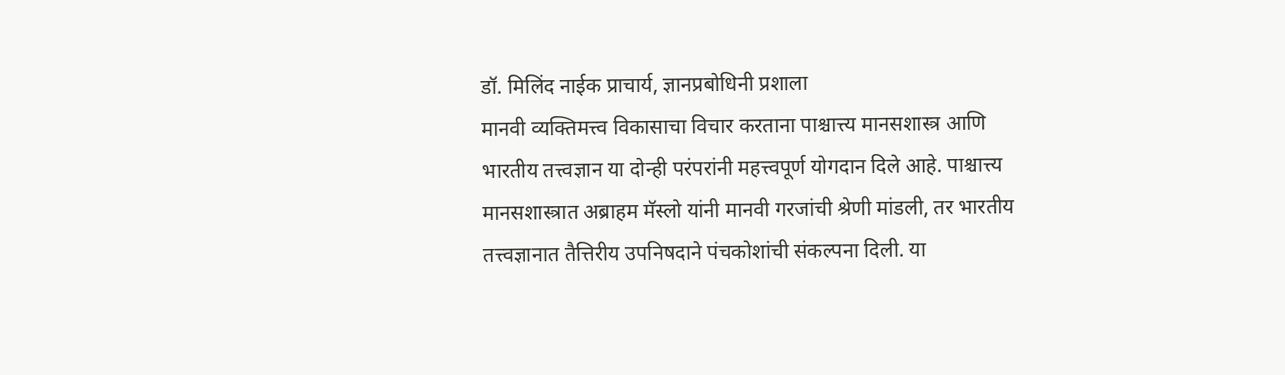डॉ. मिलिंद नाईक प्राचार्य, ज्ञानप्रबोधिनी प्रशाला
मानवी व्यक्तिमत्त्व विकासाचा विचार करताना पाश्चात्त्य मानसशास्त्र आणि भारतीय तत्त्वज्ञान या दोन्ही परंपरांनी महत्त्वपूर्ण योगदान दिले आहे. पाश्चात्त्य मानसशास्त्रात अब्राहम मॅस्लो यांनी मानवी गरजांची श्रेणी मांडली, तर भारतीय तत्त्वज्ञानात तैत्तिरीय उपनिषदाने पंचकोशांची संकल्पना दिली. या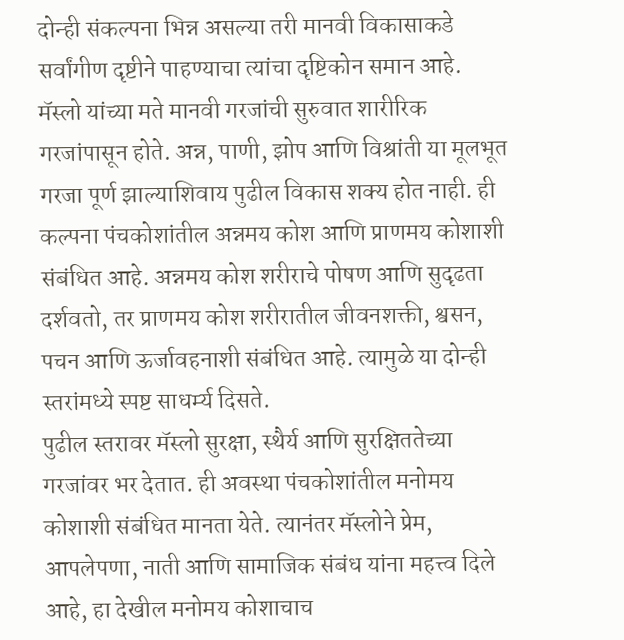दोन्ही संकल्पना भिन्न असल्या तरी मानवी विकासाकडे सर्वांगीण दृष्टीने पाहण्याचा त्यांचा दृष्टिकोन समान आहे.
मॅस्लो यांच्या मते मानवी गरजांची सुरुवात शारीरिक गरजांपासून होते. अन्न, पाणी, झोप आणि विश्रांती या मूलभूत गरजा पूर्ण झाल्याशिवाय पुढील विकास शक्य होत नाही. ही कल्पना पंचकोशांतील अन्नमय कोश आणि प्राणमय कोशाशी संबंधित आहे. अन्नमय कोश शरीराचे पोषण आणि सुदृढता दर्शवतो, तर प्राणमय कोश शरीरातील जीवनशक्ती, श्वसन, पचन आणि ऊर्जावहनाशी संबंधित आहे. त्यामुळे या दोन्ही स्तरांमध्ये स्पष्ट साधर्म्य दिसते.
पुढील स्तरावर मॅस्लो सुरक्षा, स्थैर्य आणि सुरक्षिततेच्या गरजांवर भर देतात. ही अवस्था पंचकोशांतील मनोमय कोशाशी संबंधित मानता येते. त्यानंतर मॅस्लोने प्रेम, आपलेपणा, नाती आणि सामाजिक संबंध यांना महत्त्व दिले आहे, हा देखील मनोमय कोशाचाच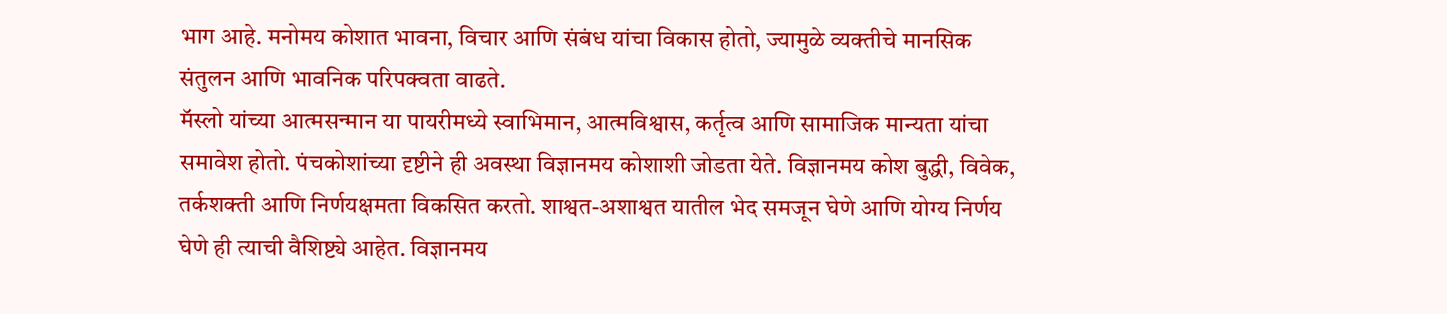भाग आहे. मनोमय कोशात भावना, विचार आणि संबंध यांचा विकास होतो, ज्यामुळे व्यक्तीचे मानसिक संतुलन आणि भावनिक परिपक्वता वाढते.
मॅस्लो यांच्या आत्मसन्मान या पायरीमध्ये स्वाभिमान, आत्मविश्वास, कर्तृत्व आणि सामाजिक मान्यता यांचा समावेश होतो. पंचकोशांच्या दृष्टीने ही अवस्था विज्ञानमय कोशाशी जोडता येते. विज्ञानमय कोश बुद्धी, विवेक, तर्कशक्ती आणि निर्णयक्षमता विकसित करतो. शाश्वत-अशाश्वत यातील भेद समजून घेणे आणि योग्य निर्णय घेणे ही त्याची वैशिष्ट्ये आहेत. विज्ञानमय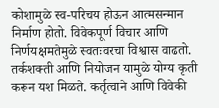कोशामुळे स्व-परिचय होऊन आत्मसन्मान निर्माण होतो. विवेकपूर्ण विचार आणि निर्णयक्षमतेमुळे स्वतःवरचा विश्वास वाढतो. तर्कशक्ती आणि नियोजन यामुळे योग्य कृती करून यश मिळते. कर्तृत्वाने आणि विवेकी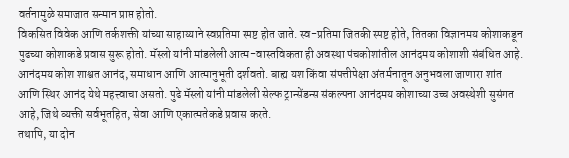वर्तनामुळे समाजात सन्मान प्राप्त होतो.
विकसित विवेक आणि तर्कशक्ती यांच्या साहाय्याने स्वप्रतिमा स्पष्ट होत जाते. स्व-प्रतिमा जितकी स्पष्ट होते, तितका विज्ञानमय कोशाकडून पुढच्या कोशाकडे प्रवास सुरू होतो. मॅस्लो यांनी मांडलेली आत्म-वास्तविकता ही अवस्था पंचकोशांतील आनंदमय कोशाशी संबंधित आहे. आनंदमय कोश शाश्वत आनंद, समाधान आणि आत्मानुभूती दर्शवतो. बाह्य यश किंवा संपत्तीपेक्षा अंतर्मनातून अनुभवला जाणारा शांत आणि स्थिर आनंद येथे महत्त्वाचा असतो. पुढे मॅस्लो यांनी मांडलेली सेल्फ ट्रान्सेंडन्स संकल्पना आनंदमय कोशाच्या उच्च अवस्थेशी सुसंगत आहे, जिथे व्यक्ती सर्वभूतहित, सेवा आणि एकात्मतेकडे प्रवास करते.
तथापि, या दोन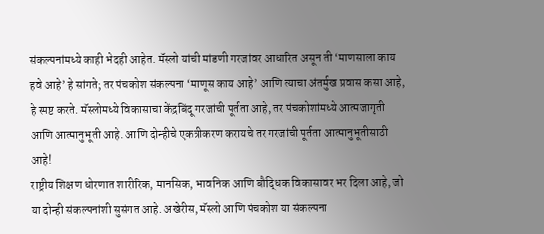संकल्पनांमध्ये काही भेदही आहेत. मॅस्लो यांची मांडणी गरजांवर आधारित असून ती ‘माणसाला काय हवे आहे’ हे सांगते; तर पंचकोश संकल्पना ‘माणूस काय आहे’ आणि त्याचा अंतर्मुख प्रवास कसा आहे, हे स्पष्ट करते. मॅस्लोमध्ये विकासाचा केंद्रबिंदू गरजांची पूर्तता आहे, तर पंचकोशांमध्ये आत्मजागृती आणि आत्मानुभूती आहे. आणि दोन्हीचे एकत्रीकरण करायचे तर गरजांची पूर्तता आत्मानुभूतीसाठी आहे!
राष्ट्रीय शिक्षण धोरणात शारीरिक, मानसिक, भावनिक आणि बौद्धिक विकासावर भर दिला आहे, जो या दोन्ही संकल्पनांशी सुसंगत आहे. अखेरीस, मॅस्लो आणि पंचकोश या संकल्पना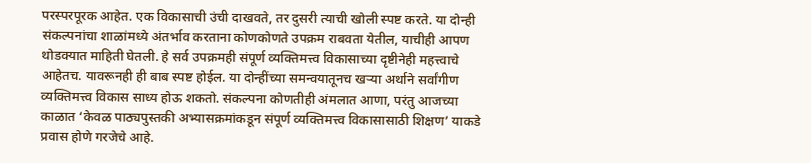परस्परपूरक आहेत. एक विकासाची उंची दाखवते, तर दुसरी त्याची खोली स्पष्ट करते. या दोन्ही संकल्पनांचा शाळांमध्ये अंतर्भाव करताना कोणकोणते उपक्रम राबवता येतील, याचीही आपण थोडक्यात माहिती घेतली. हे सर्व उपक्रमही संपूर्ण व्यक्तिमत्त्व विकासाच्या दृष्टीनेही महत्त्वाचे आहेतच. यावरूनही ही बाब स्पष्ट होईल. या दोन्हींच्या समन्वयातूनच खऱ्या अर्थाने सर्वांगीण व्यक्तिमत्त्व विकास साध्य होऊ शकतो. संकल्पना कोणतीही अंमलात आणा, परंतु आजच्या काळात ‘केवळ पाठ्यपुस्तकी अभ्यासक्रमांकडून संपूर्ण व्यक्तिमत्त्व विकासासाठी शिक्षण’ याकडे प्रवास होणे गरजेचे आहे.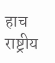हाच राष्ट्रीय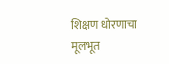शिक्षण धोरणाचा मूलभूत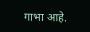गाभा आहे.